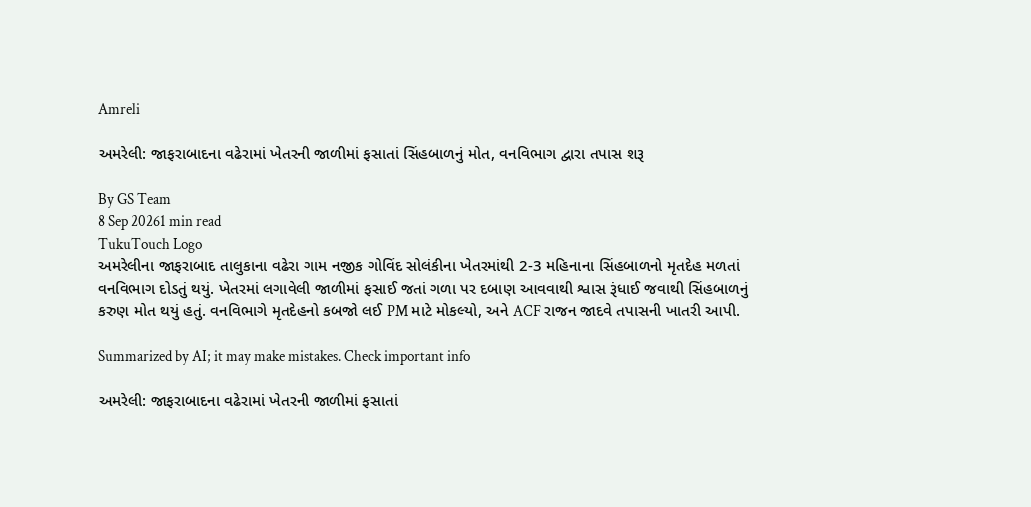Amreli

અમરેલી: જાફરાબાદના વઢેરામાં ખેતરની જાળીમાં ફસાતાં સિંહબાળનું મોત, વનવિભાગ દ્વારા તપાસ શરૂ

By GS Team
8 Sep 20261 min read
TukuTouch Logo
અમરેલીના જાફરાબાદ તાલુકાના વઢેરા ગામ નજીક ગોવિંદ સોલંકીના ખેતરમાંથી 2-3 મહિનાના સિંહબાળનો મૃતદેહ મળતાં વનવિભાગ દોડતું થયું. ખેતરમાં લગાવેલી જાળીમાં ફસાઈ જતાં ગળા પર દબાણ આવવાથી શ્વાસ રૂંધાઈ જવાથી સિંહબાળનું કરુણ મોત થયું હતું. વનવિભાગે મૃતદેહનો કબજો લઈ PM માટે મોકલ્યો, અને ACF રાજન જાદવે તપાસની ખાતરી આપી.

Summarized by AI; it may make mistakes. Check important info

અમરેલી: જાફરાબાદના વઢેરામાં ખેતરની જાળીમાં ફસાતાં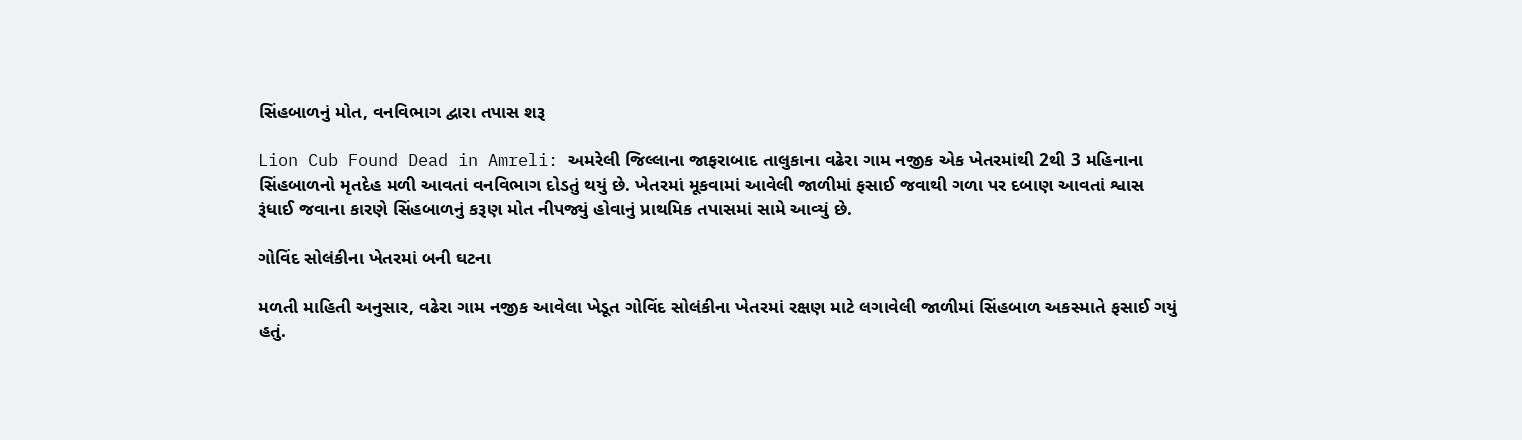સિંહબાળનું મોત, વનવિભાગ દ્વારા તપાસ શરૂ

Lion Cub Found Dead in Amreli: અમરેલી જિલ્લાના જાફરાબાદ તાલુકાના વઢેરા ગામ નજીક એક ખેતરમાંથી 2થી 3 મહિનાના સિંહબાળનો મૃતદેહ મળી આવતાં વનવિભાગ દોડતું થયું છે. ખેતરમાં મૂકવામાં આવેલી જાળીમાં ફસાઈ જવાથી ગળા પર દબાણ આવતાં શ્વાસ રૂંધાઈ જવાના કારણે સિંહબાળનું કરૂણ મોત નીપજ્યું હોવાનું પ્રાથમિક તપાસમાં સામે આવ્યું છે.

ગોવિંદ સોલંકીના ખેતરમાં બની ઘટના

મળતી માહિતી અનુસાર, વઢેરા ગામ નજીક આવેલા ખેડૂત ગોવિંદ સોલંકીના ખેતરમાં રક્ષણ માટે લગાવેલી જાળીમાં સિંહબાળ અકસ્માતે ફસાઈ ગયું હતું.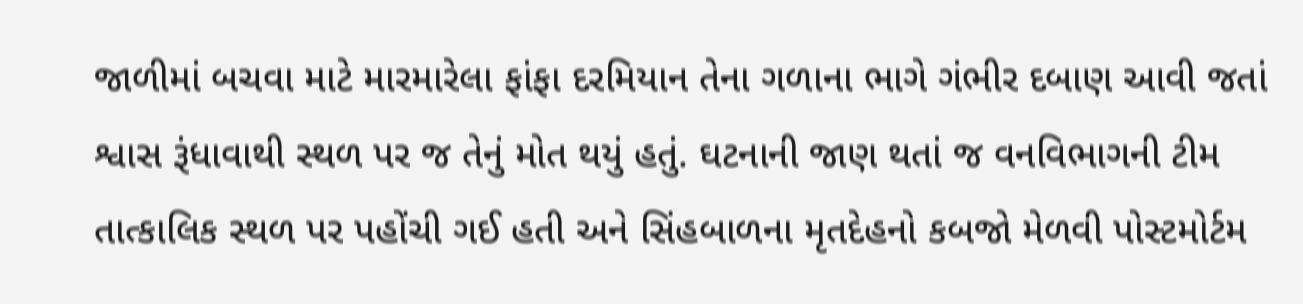જાળીમાં બચવા માટે મારમારેલા ફાંફા દરમિયાન તેના ગળાના ભાગે ગંભીર દબાણ આવી જતાં શ્વાસ રૂંધાવાથી સ્થળ પર જ તેનું મોત થયું હતું. ઘટનાની જાણ થતાં જ વનવિભાગની ટીમ તાત્કાલિક સ્થળ પર પહોંચી ગઈ હતી અને સિંહબાળના મૃતદેહનો કબજો મેળવી પોસ્ટમોર્ટમ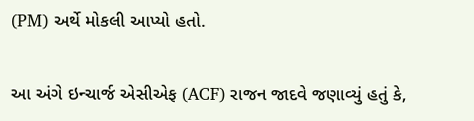(PM) અર્થે મોકલી આપ્યો હતો.

આ અંગે ઇન્ચાર્જ એસીએફ (ACF) રાજન જાદવે જણાવ્યું હતું કે,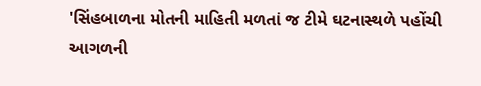'સિંહબાળના મોતની માહિતી મળતાં જ ટીમે ઘટનાસ્થળે પહોંચી આગળની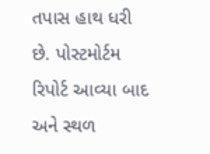તપાસ હાથ ધરી છે. પોસ્ટમોર્ટમ રિપોર્ટ આવ્યા બાદ અને સ્થળ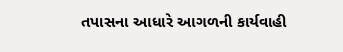તપાસના આધારે આગળની કાર્યવાહી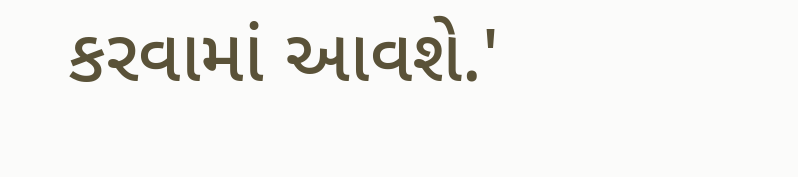કરવામાં આવશે.'